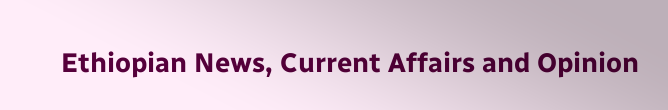Ethiopian News, Current Affairs and Opinion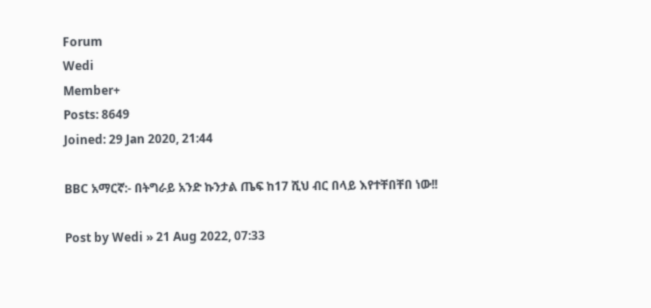Forum
Wedi
Member+
Posts: 8649
Joined: 29 Jan 2020, 21:44

BBC አማርኛ:- በትግራይ አንድ ኩንታል ጤፍ ከ17 ሺህ ብር በላይ እየተቸበቸበ ነው!!

Post by Wedi » 21 Aug 2022, 07:33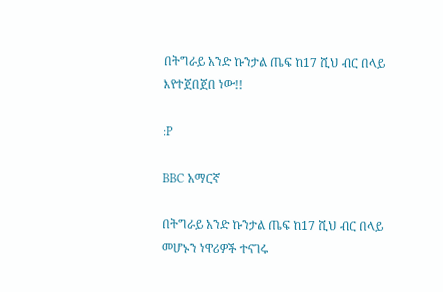በትግራይ አንድ ኩንታል ጤፍ ከ17 ሺህ ብር በላይ እየተጀበጀበ ነው!!

:P

BBC አማርኛ

በትግራይ አንድ ኩንታል ጤፍ ከ17 ሺህ ብር በላይ መሆኑን ነዋሪዎች ተናገሩ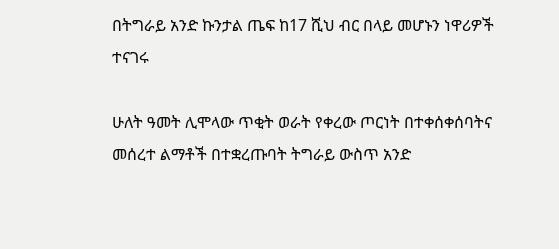በትግራይ አንድ ኩንታል ጤፍ ከ17 ሺህ ብር በላይ መሆኑን ነዋሪዎች ተናገሩ

ሁለት ዓመት ሊሞላው ጥቂት ወራት የቀረው ጦርነት በተቀሰቀሰባትና መሰረተ ልማቶች በተቋረጡባት ትግራይ ውስጥ አንድ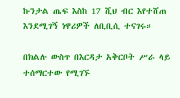ኩንታል ጤፍ እስከ 17 ሺህ ብር እየተሸጠ እንደሚገኝ ነዋሪዎች ለቢቢሲ ተናገሩ።

በክልሉ ውስጥ በእርዳታ አቅርቦት ሥራ ላይ ተሰማርተው የሚገኙ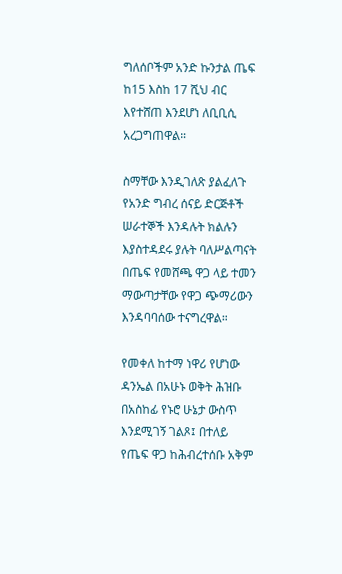ግለሰቦችም አንድ ኩንታል ጤፍ ከ15 እስከ 17 ሺህ ብር እየተሸጠ እንደሆነ ለቢቢሲ አረጋግጠዋል።

ስማቸው እንዲገለጽ ያልፈለጉ የአንድ ግብረ ሰናይ ድርጅቶች ሠራተኞች እንዳሉት ክልሉን እያስተዳደሩ ያሉት ባለሥልጣናት በጤፍ የመሸጫ ዋጋ ላይ ተመን ማውጣታቸው የዋጋ ጭማሪውን እንዳባባሰው ተናግረዋል።

የመቀለ ከተማ ነዋሪ የሆነው ዳንኤል በአሁኑ ወቅት ሕዝቡ በአስከፊ የኑሮ ሁኔታ ውስጥ እንደሚገኝ ገልጾ፤ በተለይ የጤፍ ዋጋ ከሕብረተሰቡ አቅም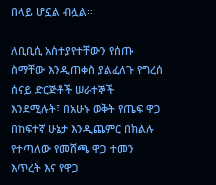በላይ ሆኗል ብሏል።

ለቢቢሲ አስተያየተቸውን የሰጡ ስማቸው እንዲጠቀስ ያልፈለጉ የግረሰ ሰናይ ድርጅቶች ሠራተኞች እንደሚሉት፣ በአሁኑ ወቅት የጤፍ ዋጋ በከፍተኛ ሁኔታ እንዲጨምር በክልሉ የተጣለው የመሸጫ ዋጋ ተመን እጥረት እና የዋጋ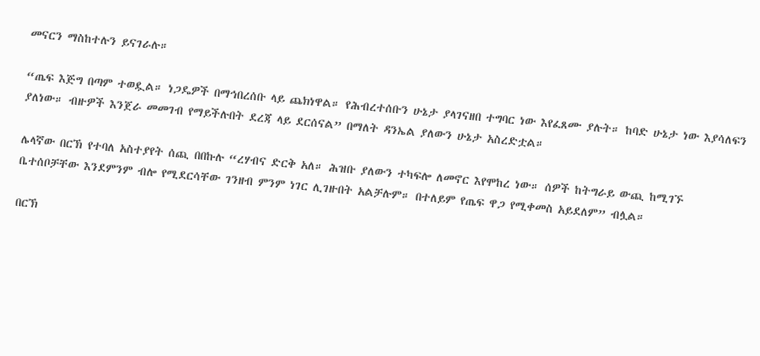መናርን ማስከተሉን ይናገራሉ።

“ጤፍ እጅግ በጣም ተወዷል። ነጋዴዎች በማኅበረሰቡ ላይ ጨክነዋል። የሕብረተሰቡን ሁኔታ ያላገናዘበ ተግባር ነው እየፈጸሙ ያሉት። ከባድ ሁኔታ ነው እያሳለፍን ያለነው። ብዙዎች እንጀራ መመገብ የማይችሉበት ደረጃ ላይ ደርሰናል” በማለት ዳንኤል ያለውን ሁኔታ አስረድቷል።

ሌላኛው በርኽ የተባለ አስተያየት ሰጪ በበኩሉ “ረሃብና ድርቅ አለ። ሕዝቡ ያለውን ተካፍሎ ለመኖር እየሞከረ ነው። ሰዎች ከትግራይ ውጪ ከሚገኙ ቤተሰቦቻቸው እንደምንም ብሎ የሚደርሳቸው ገንዘብ ምንም ነገር ሊገዙበት አልቻሉም። በተለይም የጤፍ ዋጋ የሚቀመስ አይደለም” ብሏል።

በርኽ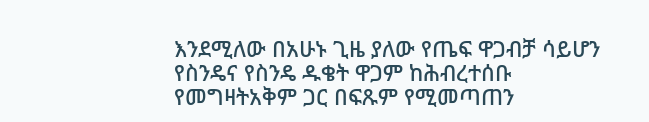እንደሚለው በአሁኑ ጊዜ ያለው የጤፍ ዋጋብቻ ሳይሆን የስንዴና የስንዴ ዱቄት ዋጋም ከሕብረተሰቡ የመግዛትአቅም ጋር በፍጹም የሚመጣጠን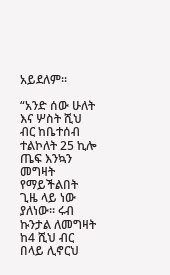አይደለም።

“አንድ ሰው ሁለት እና ሦስት ሺህ ብር ከቤተሰብ ተልኮለት 25 ኪሎ ጤፍ እንኳን መግዛት የማይችልበት ጊዜ ላይ ነው ያለነው። ሩብ ኩንታል ለመግዛት ከ4 ሺህ ብር በላይ ሊኖርህ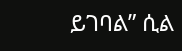ይገባል” ሲል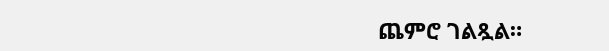ጨምሮ ገልጿል።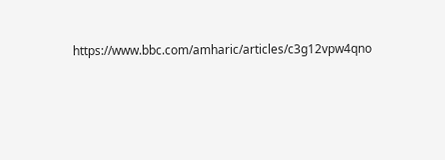https://www.bbc.com/amharic/articles/c3g12vpw4qno